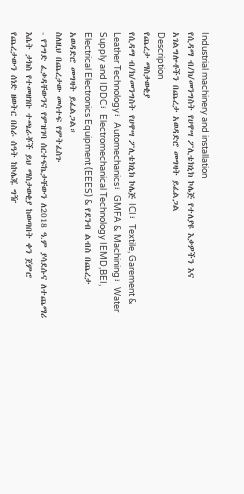Industrial machinery and installation
የሲዳማ ብ/ክ/መንግስት የሀዋሣ ፖሊቴክኒክ ኮሌጅ የተለያዩ እቃዎችን እና አገልግሎቶችን በጨረታ አወዳድሮ መግዛት ይፈልጋል
Description
የጨረታ ማስታወቂያ
የሲዳማ ብ/ክ/መንግስት የሀዋሣ ፖሊቴክኒክ ኮሌጅ ICI፣ Textile, Garement & Leather Technology፣ Automechanics፣ GMFA & Machining፣ Water Supply and IDDC፣ Electromechanical Technology IEMD,BEI, Electrical Electronics Equipment (EEES) & የደንብ ልብስ በጨረታ አወዳድሮ መግዛት ይፈልጋል።
ስለዚህ በጨረታው መሳተፍ የምትፈስጉ
- የንግድ ፈቃዳቸውንና የምዝገባ ሰርተፍኬታቸውን ለ2018 ዓ.ም ያሳደሱና ለተጨማሪ እሴት ታክስ የተመዘገቡ ተጫራቾች ይህ ማስታወቂያ ከወጣበት ቀን ጀምሮ የጨረታውን ሰነድ ዘወትር በስራ ሰዓት ከኮሌጁ ግዥ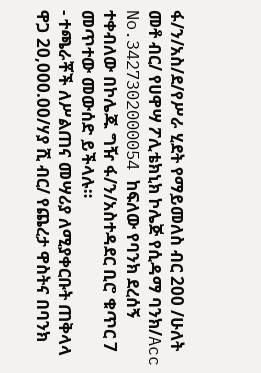ፋ/ን/አስ/ደ/የሥራ ሂደት የማይመለስ ብር 200 /ሁለት መቶ ብር/ የሀዋሣ ፖሊቴክኒክ ኮሌጅ የሲዳማ ባንክ/Acc No.3427302000054 ከፍለው የባንክ ደረሰኝ ተቀብለው በኮሌጁ ግዥ ፋ/ን/አስተዳደር ቢሮ ቁጥር 7 መጥተው መውሰድ ይችላሉ።
- ተጫራቾች ለሥልጠና መሣሪያ ለሚያቀርቡት ጠቅላላ ዋጋ 20,000.00/ሃያ ሺ ብር/ የጨረታ ዋስትና በባንክ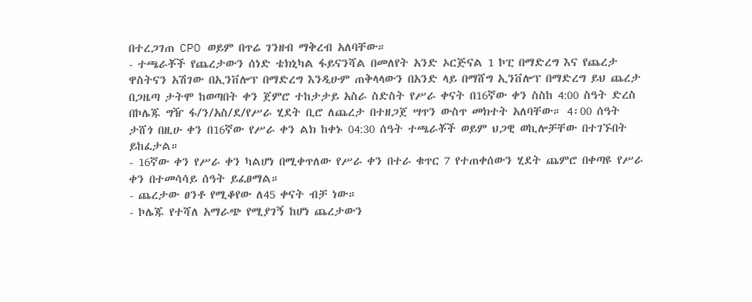በተረጋገጠ CPO ወይም በጥሬ ገንዘብ ማቅረብ አለባቸው።
- ተጫራቾች የጨረታውን ሰነድ ቴክኒካል ፋይናንሻል በመለየት አንድ ኦርጅናል 1 ኮፒ በማድረግ እና የጨረታ ዋስትናን አሽገው በኢንቨሎፕ በማድረግ እንዲሁም ጠቅላላውን በአንድ ላይ በማሸግ ኢንቨሎፕ በማድረግ ይህ ጨረታ በጋዜጣ ታትሞ ከወጣበት ቀን ጀምሮ ተከታታይ አስራ ስድስት የሥራ ቀናት በ16ኛው ቀን ስስከ 4:00 ስዓት ድረስ በኮሌጁ ግዥ ፋ/ን/አስ/ደ/የሥራ ሂደት ቢሮ ለጨረታ በተዘጋጀ ሣጥን ውስጥ መክተት አለባቸው። 4፡00 ሰዓት ታሸጎ በዚሁ ቀን በ16ኛው የሥራ ቀን ልክ ከቀኑ 04:30 ሰዓት ተጫራቾች ወይም ህጋዊ ወኪሎቻቸው በተገኙበት ይከፈታል።
- 16ኛው ቀን የሥራ ቀን ካልሆነ በሚቀጥለው የሥራ ቀን በተራ ቁጥር 7 የተጠቀሰውን ሂደት ጨምሮ በቀጣዩ የሥራ ቀን በተመሳሳይ ሰዓት ይፈፀማል።
- ጨረታው ፀንቶ የሚቆየው ለ45 ቀናት ብቻ ነው።
- ኮሌጁ የተሻለ አማራጭ የሚያገኝ ከሆነ ጨረታውን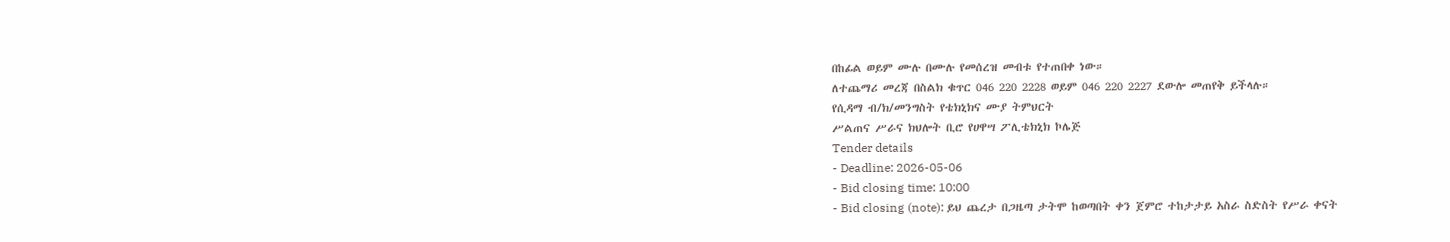በከፊል ወይም ሙሉ በሙሉ የመሰረዝ መብቱ የተጠበቀ ነው።
ለተጨማሪ መረጃ በስልክ ቁጥር 046 220 2228 ወይም 046 220 2227 ደውሎ መጠየቅ ይችላሉ።
የሲዳማ ብ/ክ/መንግስት የቴክኒክና ሙያ ትምህርት
ሥልጠና ሥራና ክህሎት ቢሮ የሀዋሣ ፖሊቴክኒክ ኮሌጅ
Tender details
- Deadline: 2026-05-06
- Bid closing time: 10:00
- Bid closing (note): ይህ ጨረታ በጋዜጣ ታትሞ ከወጣበት ቀን ጀምሮ ተከታታይ አስራ ስድስት የሥራ ቀናት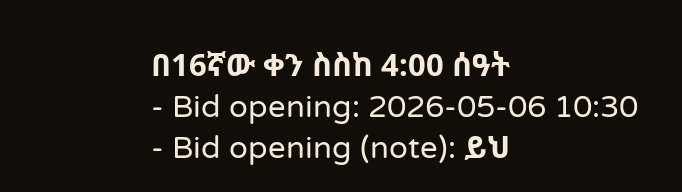በ16ኛው ቀን ስስከ 4:00 ሰዓት
- Bid opening: 2026-05-06 10:30
- Bid opening (note): ይህ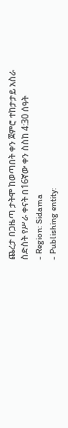ጨረታ በጋዜጣ ታትሞ ከወጣበት ቀን ጀምሮ ተከታታይ አስራ ስድስት የሥራ ቀናት በ16ኛው ቀን ስስከ 4:30 ሰዓት
- Region: Sidama
- Publishing entity: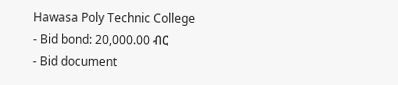Hawasa Poly Technic College
- Bid bond: 20,000.00 ብር
- Bid document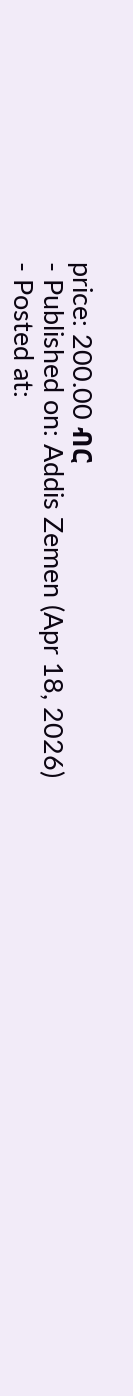price: 200.00 ብር
- Published on: Addis Zemen (Apr 18, 2026)
- Posted at: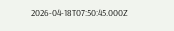2026-04-18T07:50:45.000Z